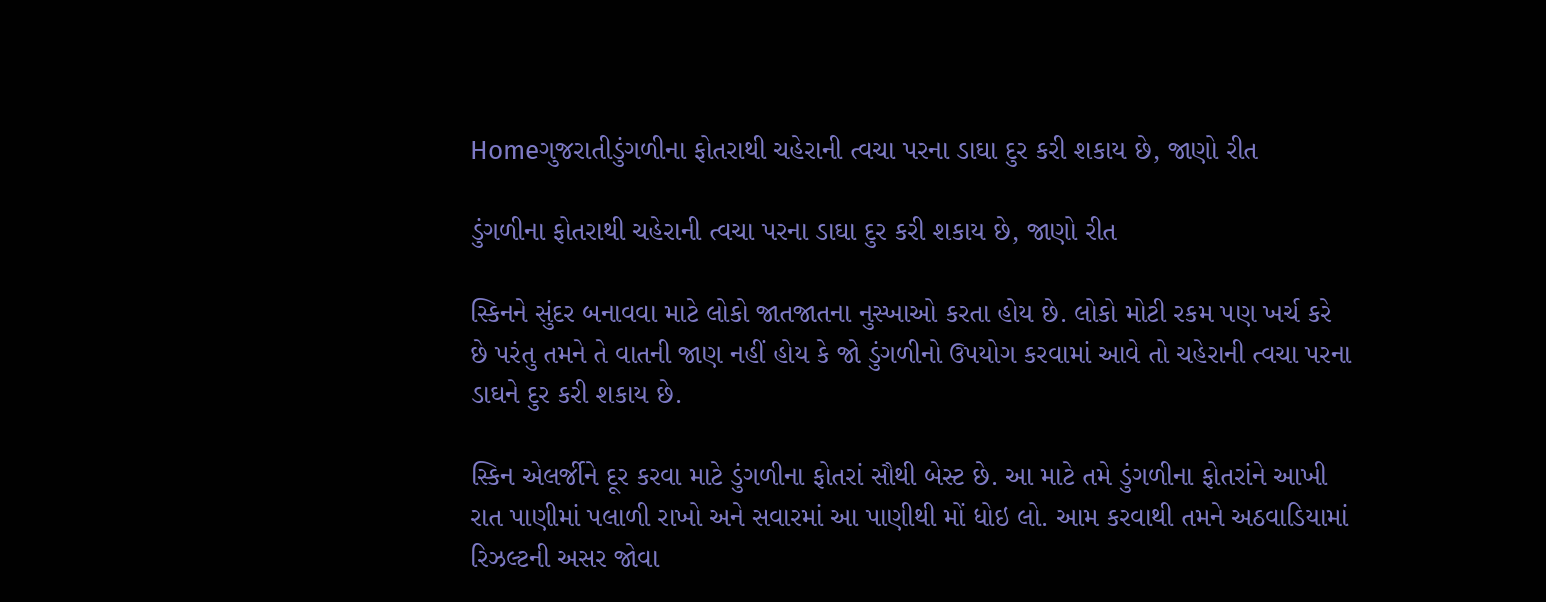Homeગુજરાતીડુંગળીના ફોતરાથી ચહેરાની ત્વચા પરના ડાઘા દુર કરી શકાય છે, જાણો રીત

ડુંગળીના ફોતરાથી ચહેરાની ત્વચા પરના ડાઘા દુર કરી શકાય છે, જાણો રીત

સ્કિનને સુંદર બનાવવા માટે લોકો જાતજાતના નુસ્ખાઓ કરતા હોય છે. લોકો મોટી રકમ પણ ખર્ચ કરે છે પરંતુ તમને તે વાતની જાણ નહીં હોય કે જો ડુંગળીનો ઉપયોગ કરવામાં આવે તો ચહેરાની ત્વચા પરના ડાઘને દુર કરી શકાય છે.

સ્કિન એલર્જીને દૂર કરવા માટે ડુંગળીના ફોતરાં સૌથી બેસ્ટ છે. આ માટે તમે ડુંગળીના ફોતરાંને આખી રાત પાણીમાં પલાળી રાખો અને સવારમાં આ પાણીથી મોં ધોઇ લો. આમ કરવાથી તમને અઠવાડિયામાં રિઝલ્ટની અસર જોવા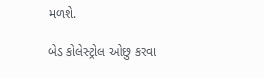મળશે.

બેડ કોલેસ્ટ્રોલ ઓછુ કરવા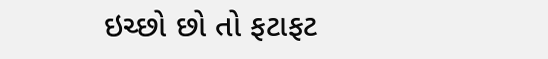ઇચ્છો છો તો ફટાફટ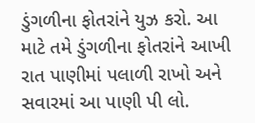ડુંગળીના ફોતરાંને યુઝ કરો. આ માટે તમે ડુંગળીના ફોતરાંને આખી રાત પાણીમાં પલાળી રાખો અને સવારમાં આ પાણી પી લો.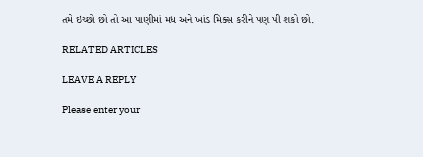તમે ઇચ્છો છો તો આ પાણીમાં મધ અને ખાંડ મિક્સ કરીને પણ પી શકો છો.

RELATED ARTICLES

LEAVE A REPLY

Please enter your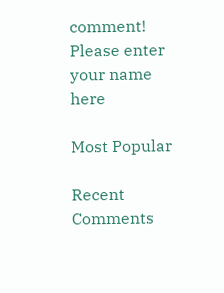comment!
Please enter your name here

Most Popular

Recent Comments